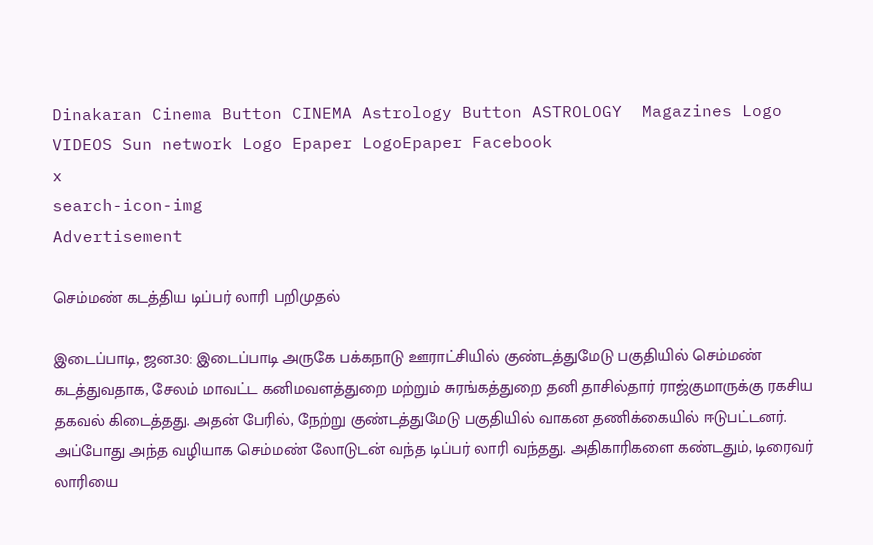Dinakaran Cinema Button CINEMA Astrology Button ASTROLOGY  Magazines Logo VIDEOS Sun network Logo Epaper LogoEpaper Facebook
x
search-icon-img
Advertisement

செம்மண் கடத்திய டிப்பர் லாரி பறிமுதல்

இடைப்பாடி, ஜன.30: இடைப்பாடி அருகே பக்கநாடு ஊராட்சியில் குண்டத்துமேடு பகுதியில் செம்மண் கடத்துவதாக, சேலம் மாவட்ட கனிமவளத்துறை மற்றும் சுரங்கத்துறை தனி தாசில்தார் ராஜ்குமாருக்கு ரகசிய தகவல் கிடைத்தது. அதன் பேரில், நேற்று குண்டத்துமேடு பகுதியில் வாகன தணிக்கையில் ஈடுபட்டனர். அப்போது அந்த வழியாக செம்மண் லோடுடன் வந்த டிப்பர் லாரி வந்தது. அதிகாரிகளை கண்டதும், டிரைவர் லாரியை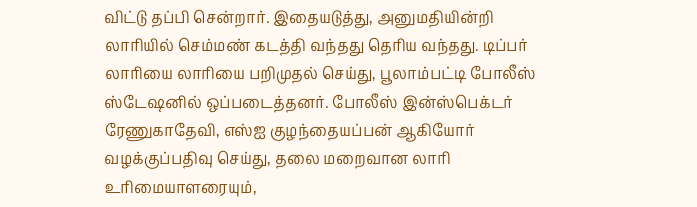விட்டு தப்பி சென்றார். இதையடுத்து, அனுமதியின்றி லாரியில் செம்மண் கடத்தி வந்தது தெரிய வந்தது. டிப்பர் லாரியை லாரியை பறிமுதல் செய்து, பூலாம்பட்டி போலீஸ் ஸ்டேஷனில் ஒப்படைத்தனர். போலீஸ் இன்ஸ்பெக்டர் ரேணுகாதேவி, எஸ்ஐ குழந்தையப்பன் ஆகியோர் வழக்குப்பதிவு செய்து, தலை மறைவான லாரி உரிமையாளரையும்,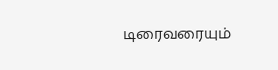டிரைவரையும்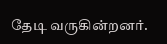தேடி வருகின்றனர்.